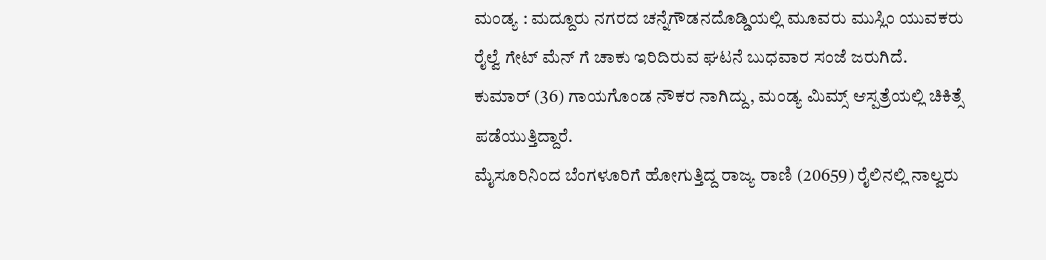ಮಂಡ್ಯ : ಮದ್ದೂರು ನಗರದ ಚನ್ನೆಗೌಡನದೊಡ್ಡಿಯಲ್ಲಿ ಮೂವರು ಮುಸ್ಲಿಂ ಯುವಕರು ರೈಲ್ವೆ ಗೇಟ್ ಮೆನ್ ಗೆ ಚಾಕು ಇರಿದಿರುವ ಘಟನೆ ಬುಧವಾರ ಸಂಜೆ ಜರುಗಿದೆ.
ಕುಮಾರ್ (36) ಗಾಯಗೊಂಡ ನೌಕರ ನಾಗಿದ್ದು, ಮಂಡ್ಯ ಮಿಮ್ಸ್ ಆಸ್ಪತ್ರೆಯಲ್ಲಿ ಚಿಕಿತ್ಸೆ ಪಡೆಯುತ್ತಿದ್ದಾರೆ.
ಮೈಸೂರಿನಿಂದ ಬೆಂಗಳೂರಿಗೆ ಹೋಗುತ್ತಿದ್ದ ರಾಜ್ಯ ರಾಣಿ (20659) ರೈಲಿನಲ್ಲಿ ನಾಲ್ವರು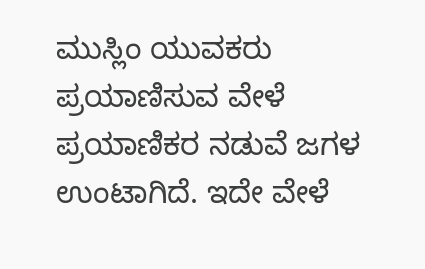ಮುಸ್ಲಿಂ ಯುವಕರು ಪ್ರಯಾಣಿಸುವ ವೇಳೆ ಪ್ರಯಾಣಿಕರ ನಡುವೆ ಜಗಳ ಉಂಟಾಗಿದೆ. ಇದೇ ವೇಳೆ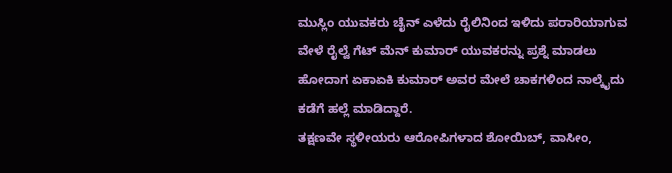ಮುಸ್ಲಿಂ ಯುವಕರು ಚೈನ್ ಎಳೆದು ರೈಲಿನಿಂದ ಇಳಿದು ಪರಾರಿಯಾಗುವ ವೇಳೆ ರೈಲ್ವೆ ಗೆಟ್ ಮೆನ್ ಕುಮಾರ್ ಯುವಕರನ್ನು ಪ್ರಶ್ನೆ ಮಾಡಲು ಹೋದಾಗ ಏಕಾಏಕಿ ಕುಮಾರ್ ಅವರ ಮೇಲೆ ಚಾಕಗಳಿಂದ ನಾಲ್ಕೈದು ಕಡೆಗೆ ಹಲ್ಲೆ ಮಾಡಿದ್ದಾರೆ.
ತಕ್ಷಣವೇ ಸ್ಥಳೀಯರು ಆರೋಪಿಗಳಾದ ಶೋಯಿಬ್, ವಾಸೀಂ,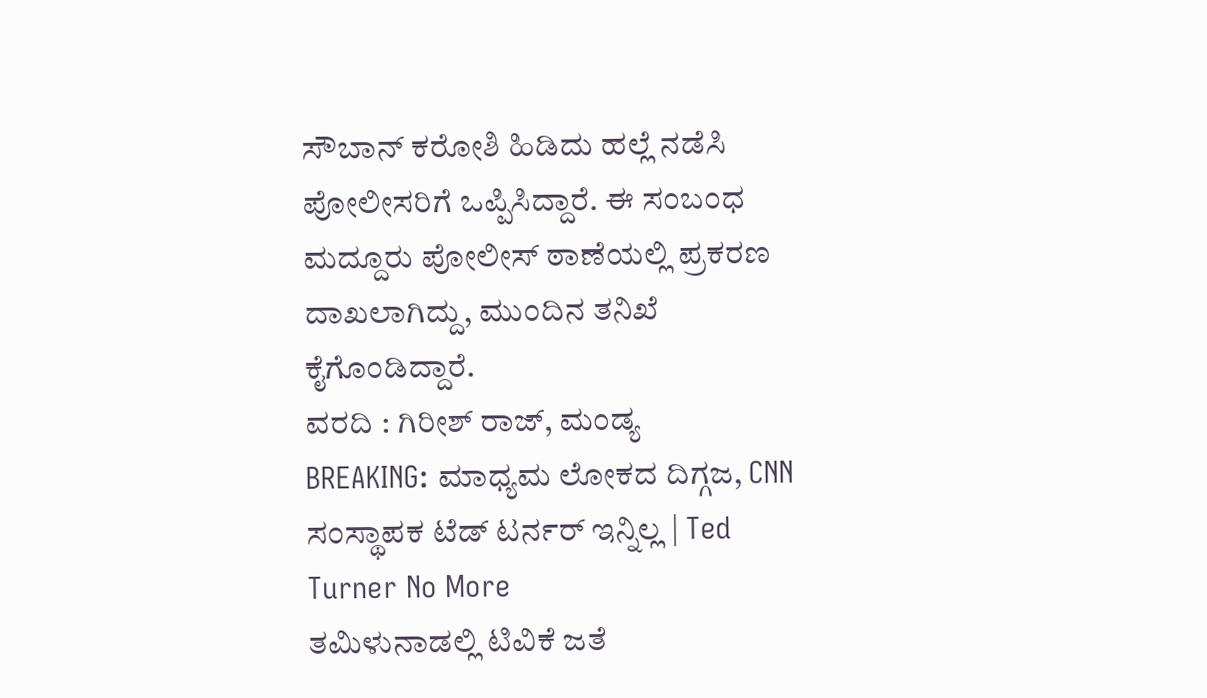ಸೌಬಾನ್ ಕರೋಶಿ ಹಿಡಿದು ಹಲ್ಲೆ ನಡೆಸಿ ಪೋಲೀಸರಿಗೆ ಒಪ್ಪಿಸಿದ್ದಾರೆ. ಈ ಸಂಬಂಧ ಮದ್ದೂರು ಪೋಲೀಸ್ ಠಾಣೆಯಲ್ಲಿ ಪ್ರಕರಣ ದಾಖಲಾಗಿದ್ದು, ಮುಂದಿನ ತನಿಖೆ ಕೈಗೊಂಡಿದ್ದಾರೆ.
ವರದಿ : ಗಿರೀಶ್ ರಾಜ್, ಮಂಡ್ಯ
BREAKING: ಮಾಧ್ಯಮ ಲೋಕದ ದಿಗ್ಗಜ, CNN ಸಂಸ್ಥಾಪಕ ಟೆಡ್ ಟರ್ನರ್ ಇನ್ನಿಲ್ಲ | Ted Turner No More
ತಮಿಳುನಾಡಲ್ಲಿ ಟಿವಿಕೆ ಜತೆ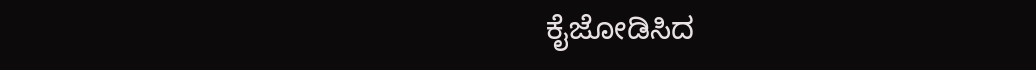ಕೈಜೋಡಿಸಿದ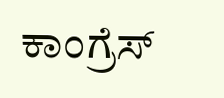ಕಾಂಗ್ರೆಸ್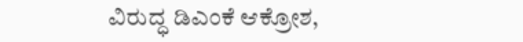ವಿರುದ್ಧ ಡಿಎಂಕೆ ಆಕ್ರೋಶ,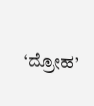‘ದ್ರೋಹ’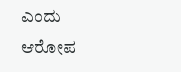ಎಂದು ಆರೋಪ